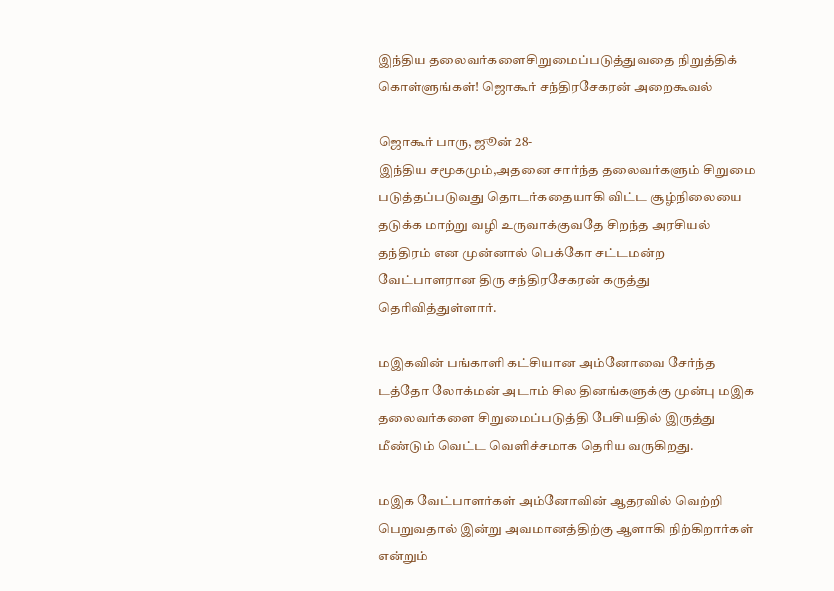இந்திய தலைவர்களைசிறுமைப்படுத்துவதை நிறுத்திக் கொள்ளுங்கள்! ஜொகூர் சந்திரசேகரன் அறைகூவல்

ஜொகூர் பாரு, ஜூன் 28-
இந்திய சமூகமும்,அதனை சார்ந்த தலைவர்களும் சிறுமை படுத்தப்படுவது தொடர்கதையாகி விட்ட சூழ்நிலையை தடுக்க மாற்று வழி உருவாக்குவதே சிறந்த அரசியல் தந்திரம் என முன்னால் பெக்கோ சட்டமன்ற வேட்பாளரான திரு சந்திரசேகரன் கருத்து தெரிவித்துள்ளார்.

மஇகவின் பங்காளி கட்சியான அம்னோவை சேர்ந்த டத்தோ லோக்மன் அடாம் சில தினங்களுக்கு முன்பு மஇக தலைவர்களை சிறுமைப்படுத்தி பேசியதில் இருத்து மீண்டும் வெட்ட வெளிச்சமாக தெரிய வருகிறது.

மஇக வேட்பாளர்கள் அம்னோவின் ஆதரவில் வெற்றி பெறுவதால் இன்று அவமானத்திற்கு ஆளாகி நிற்கிறார்கள் என்றும்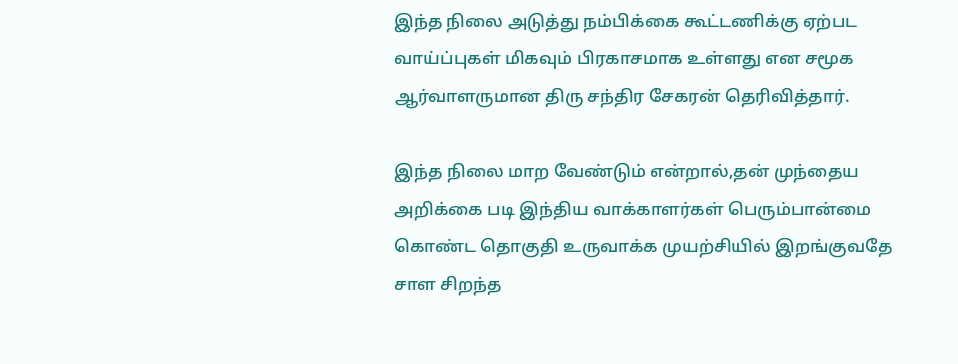இந்த நிலை அடுத்து நம்பிக்கை கூட்டணிக்கு ஏற்பட வாய்ப்புகள் மிகவும் பிரகாசமாக உள்ளது என சமூக ஆர்வாளருமான திரு சந்திர சேகரன் தெரிவித்தார்.

இந்த நிலை மாற வேண்டும் என்றால்,தன் முந்தைய அறிக்கை படி இந்திய வாக்காளர்கள் பெரும்பான்மை கொண்ட தொகுதி உருவாக்க முயற்சியில் இறங்குவதே சாள சிறந்த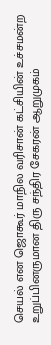செயல் என ஜொகூர் மாநில வரிசான் கட்சியின் உச்சமன்ற உறுப்பினருமான திரு சந்திர சேகரன் ஆறுமுகம்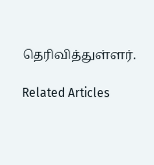தெரிவித்துள்ளர்.

Related Articles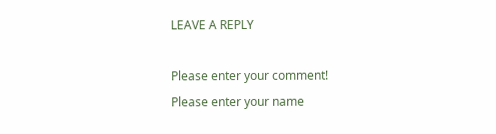LEAVE A REPLY

Please enter your comment!
Please enter your name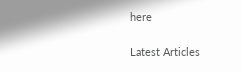here

Latest Articles